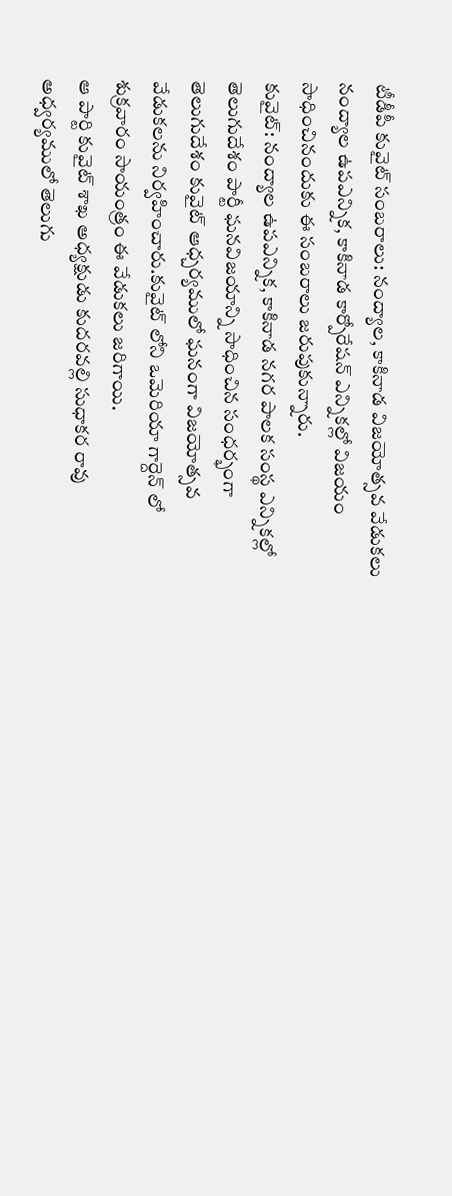టీడీపీ కువైట్ సంబరాలు: నంద్యాల, కాకినాడ విజయోత్సవ వేడుకలు
నంద్యాల ఉపఎన్నిక, కాకినాడ కార్పోరేషన్ ఎన్నికల్లో విజయం సాధించినందుకు ఈ సంబరాలు జరుపుకున్నారు.
కువైట్: నంద్యాల ఉపఎన్నిక, కాకినాడ నగర పాలక సంస్థ ఎన్నికల్లో తెలుగుదేశం పార్టీ ఘనవిజయాన్ని సాధించిన సంధర్భంగా తెలుగుదేశం కువైట్ ఆధ్చర్యములో ఘనంగా విజయోత్సవ వేడుకలను నిర్వహించారు.కువైట్ లోని ఒమెరియా గార్దెన్ లో శుక్రవారం సాయంత్రం ఈ వేడుకలు జరిగాయి.
ఆ పార్టి కువైట్ శాఖ అధ్యక్షుడు కుదరవల్లి సుధాకర రావు అధ్వర్యములో తెలుగు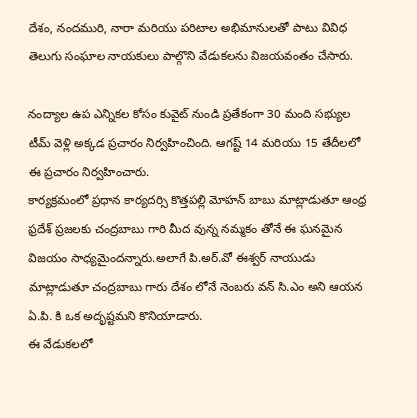దేశం, నందమురి, నారా మరియు పరిటాల అభిమానులతో పాటు వివిధ తెలుగు సంఘాల నాయకులు పాల్గొని వేడుకలను విజయవంతం చేసారు.

నంద్యాల ఉప ఎన్నికల కోసం కువైట్ నుండి ప్రతేకంగా 30 మంది సభ్యుల టీమ్ వెళ్లి అక్కడ ప్రచారం నిర్వహించింది. ఆగష్ట్ 14 మరియు 15 తేదీలలో ఈ ప్రచారం నిర్వహించారు.
కార్యక్రమంలో ప్రధాన కార్యదర్సి కొత్తపల్లి మోహన్ బాబు మాట్లాడుతూ ఆంధ్ర ఫ్రదేశ్ ప్రజలకు చంద్రబాబు గారి మీద వున్న నమ్మకం తోనే ఈ ఘనమైన విజయం సాధ్యమైందన్నారు.అలాగే పి.అర్.వో ఈశ్వర్ నాయుడు మాట్లాడుతూ చంద్రబాబు గారు దేశం లోనే నెంబరు వన్ సి.ఎం అని ఆయన ఏ.పి. కి ఒక అదృష్టమని కొనియాడారు.
ఈ వేడుకలలో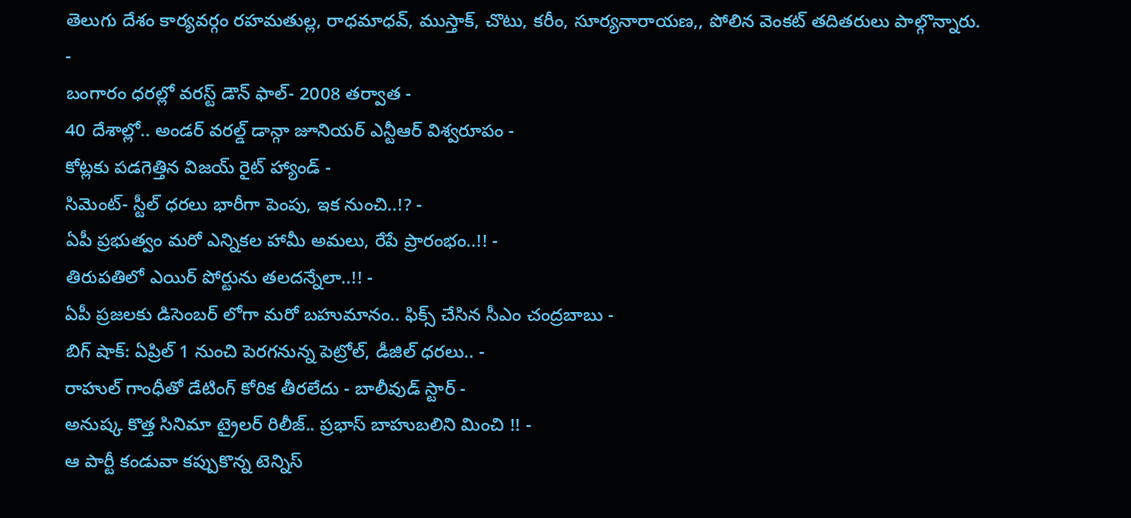తెలుగు దేశం కార్యవర్గం రహమతుల్ల, రాధమాధవ్, ముస్తాక్, చొటు, కరీం, సూర్యనారాయణ,, పోలిన వెంకట్ తదితరులు పాల్గొన్నారు.
-
బంగారం ధరల్లో వరస్ట్ డౌన్ ఫాల్- 2008 తర్వాత -
40 దేశాల్లో.. అండర్ వరల్డ్ డాన్గా జూనియర్ ఎన్టీఆర్ విశ్వరూపం -
కోట్లకు పడగెత్తిన విజయ్ రైట్ హ్యాండ్ -
సిమెంట్- స్టీల్ ధరలు భారీగా పెంపు, ఇక నుంచి..!? -
ఏపీ ప్రభుత్వం మరో ఎన్నికల హామీ అమలు, రేపే ప్రారంభం..!! -
తిరుపతిలో ఎయిర్ పోర్టును తలదన్నేలా..!! -
ఏపీ ప్రజలకు డిసెంబర్ లోగా మరో బహుమానం.. ఫిక్స్ చేసిన సీఎం చంద్రబాబు -
బిగ్ షాక్: ఏప్రిల్ 1 నుంచి పెరగనున్న పెట్రోల్, డీజిల్ ధరలు.. -
రాహుల్ గాంధీతో డేటింగ్ కోరిక తీరలేదు - బాలీవుడ్ స్టార్ -
అనుష్క కొత్త సినిమా ట్రైలర్ రిలీజ్.. ప్రభాస్ బాహుబలిని మించి !! -
ఆ పార్టీ కండువా కప్పుకొన్న టెన్నిస్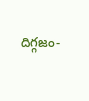దిగ్గజం-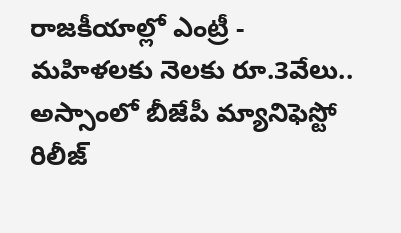రాజకీయాల్లో ఎంట్రీ -
మహిళలకు నెలకు రూ.3వేలు.. అస్సాంలో బీజేపీ మ్యానిఫెస్టో రిలీజ్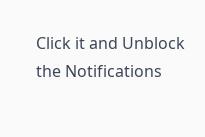Click it and Unblock the Notifications